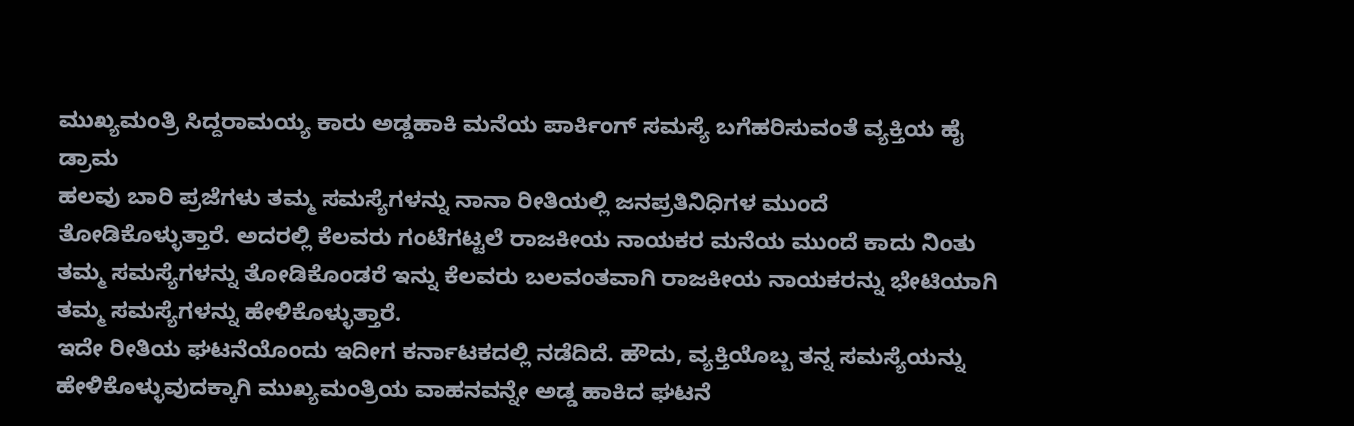ಮುಖ್ಯಮಂತ್ರಿ ಸಿದ್ದರಾಮಯ್ಯ ಕಾರು ಅಡ್ಡಹಾಕಿ ಮನೆಯ ಪಾರ್ಕಿಂಗ್ ಸಮಸ್ಯೆ ಬಗೆಹರಿಸುವಂತೆ ವ್ಯಕ್ತಿಯ ಹೈ ಡ್ರಾಮ
ಹಲವು ಬಾರಿ ಪ್ರಜೆಗಳು ತಮ್ಮ ಸಮಸ್ಯೆಗಳನ್ನು ನಾನಾ ರೀತಿಯಲ್ಲಿ ಜನಪ್ರತಿನಿಧಿಗಳ ಮುಂದೆ ತೋಡಿಕೊಳ್ಳುತ್ತಾರೆ. ಅದರಲ್ಲಿ ಕೆಲವರು ಗಂಟೆಗಟ್ಟಲೆ ರಾಜಕೀಯ ನಾಯಕರ ಮನೆಯ ಮುಂದೆ ಕಾದು ನಿಂತು ತಮ್ಮ ಸಮಸ್ಯೆಗಳನ್ನು ತೋಡಿಕೊಂಡರೆ ಇನ್ನು ಕೆಲವರು ಬಲವಂತವಾಗಿ ರಾಜಕೀಯ ನಾಯಕರನ್ನು ಭೇಟಿಯಾಗಿ ತಮ್ಮ ಸಮಸ್ಯೆಗಳನ್ನು ಹೇಳಿಕೊಳ್ಳುತ್ತಾರೆ.
ಇದೇ ರೀತಿಯ ಘಟನೆಯೊಂದು ಇದೀಗ ಕರ್ನಾಟಕದಲ್ಲಿ ನಡೆದಿದೆ. ಹೌದು, ವ್ಯಕ್ತಿಯೊಬ್ಬ ತನ್ನ ಸಮಸ್ಯೆಯನ್ನು ಹೇಳಿಕೊಳ್ಳುವುದಕ್ಕಾಗಿ ಮುಖ್ಯಮಂತ್ರಿಯ ವಾಹನವನ್ನೇ ಅಡ್ಡ ಹಾಕಿದ ಘಟನೆ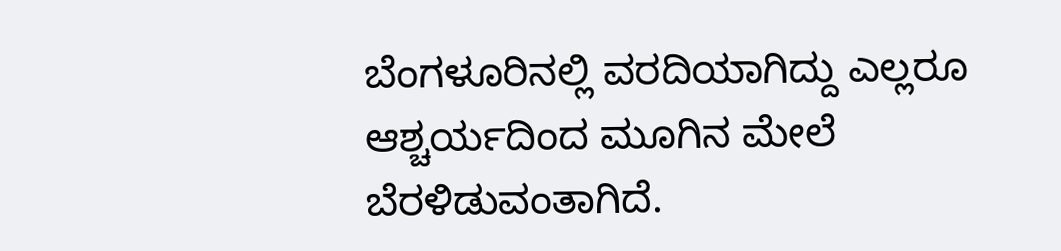ಬೆಂಗಳೂರಿನಲ್ಲಿ ವರದಿಯಾಗಿದ್ದು ಎಲ್ಲರೂ ಆಶ್ಚರ್ಯದಿಂದ ಮೂಗಿನ ಮೇಲೆ ಬೆರಳಿಡುವಂತಾಗಿದೆ.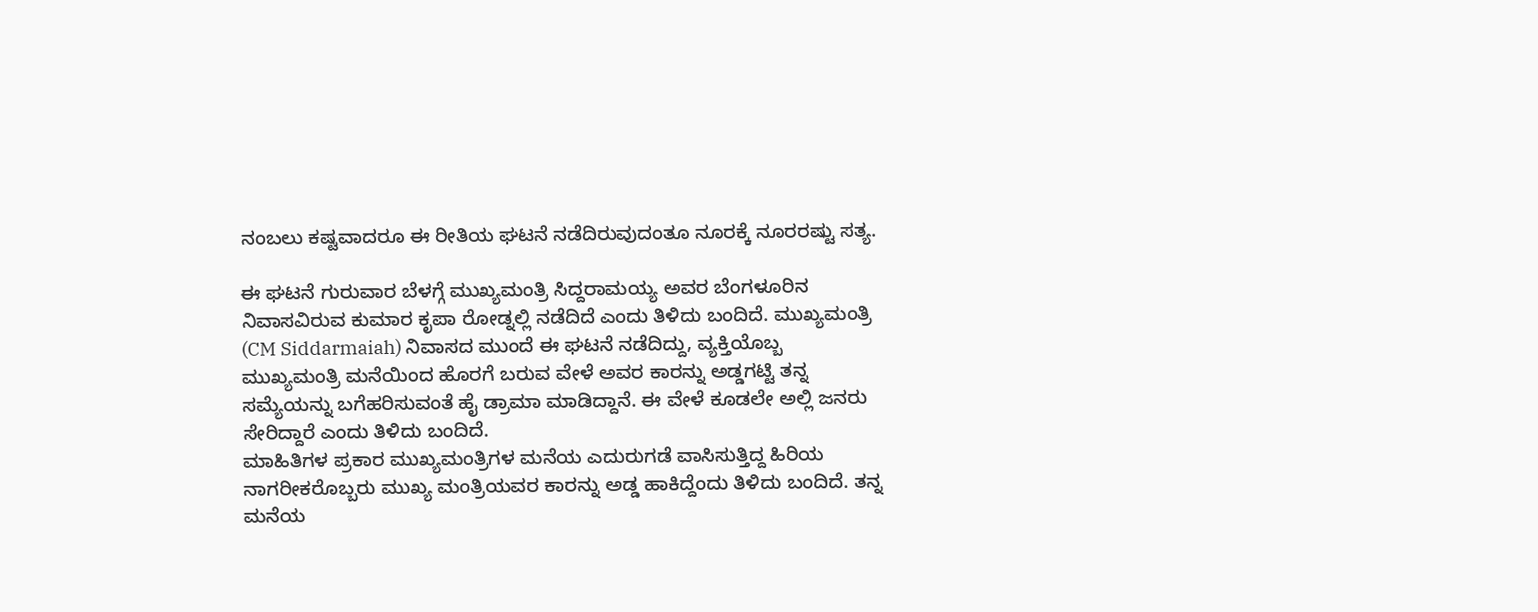ನಂಬಲು ಕಷ್ಟವಾದರೂ ಈ ರೀತಿಯ ಘಟನೆ ನಡೆದಿರುವುದಂತೂ ನೂರಕ್ಕೆ ನೂರರಷ್ಟು ಸತ್ಯ.

ಈ ಘಟನೆ ಗುರುವಾರ ಬೆಳಗ್ಗೆ ಮುಖ್ಯಮಂತ್ರಿ ಸಿದ್ದರಾಮಯ್ಯ ಅವರ ಬೆಂಗಳೂರಿನ ನಿವಾಸವಿರುವ ಕುಮಾರ ಕೃಪಾ ರೋಡ್ನಲ್ಲಿ ನಡೆದಿದೆ ಎಂದು ತಿಳಿದು ಬಂದಿದೆ. ಮುಖ್ಯಮಂತ್ರಿ (CM Siddarmaiah) ನಿವಾಸದ ಮುಂದೆ ಈ ಘಟನೆ ನಡೆದಿದ್ದು, ವ್ಯಕ್ತಿಯೊಬ್ಬ ಮುಖ್ಯಮಂತ್ರಿ ಮನೆಯಿಂದ ಹೊರಗೆ ಬರುವ ವೇಳೆ ಅವರ ಕಾರನ್ನು ಅಡ್ಡಗಟ್ಟಿ ತನ್ನ ಸಮ್ಯೆಯನ್ನು ಬಗೆಹರಿಸುವಂತೆ ಹೈ ಡ್ರಾಮಾ ಮಾಡಿದ್ದಾನೆ. ಈ ವೇಳೆ ಕೂಡಲೇ ಅಲ್ಲಿ ಜನರು ಸೇರಿದ್ದಾರೆ ಎಂದು ತಿಳಿದು ಬಂದಿದೆ.
ಮಾಹಿತಿಗಳ ಪ್ರಕಾರ ಮುಖ್ಯಮಂತ್ರಿಗಳ ಮನೆಯ ಎದುರುಗಡೆ ವಾಸಿಸುತ್ತಿದ್ದ ಹಿರಿಯ ನಾಗರೀಕರೊಬ್ಬರು ಮುಖ್ಯ ಮಂತ್ರಿಯವರ ಕಾರನ್ನು ಅಡ್ಡ ಹಾಕಿದ್ದೆಂದು ತಿಳಿದು ಬಂದಿದೆ. ತನ್ನ ಮನೆಯ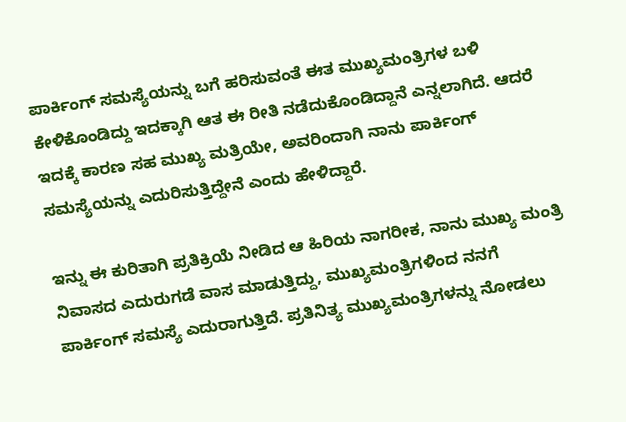ಪಾರ್ಕಿಂಗ್ ಸಮಸ್ಯೆಯನ್ನು ಬಗೆ ಹರಿಸುವಂತೆ ಈತ ಮುಖ್ಯಮಂತ್ರಿಗಳ ಬಳಿ ಕೇಳಿಕೊಂಡಿದ್ದು ಇದಕ್ಕಾಗಿ ಆತ ಈ ರೀತಿ ನಡೆದುಕೊಂಡಿದ್ದಾನೆ ಎನ್ನಲಾಗಿದೆ. ಆದರೆ ಇದಕ್ಕೆ ಕಾರಣ ಸಹ ಮುಖ್ಯ ಮತ್ರಿಯೇ, ಅವರಿಂದಾಗಿ ನಾನು ಪಾರ್ಕಿಂಗ್ ಸಮಸ್ಯೆಯನ್ನು ಎದುರಿಸುತ್ತಿದ್ದೇನೆ ಎಂದು ಹೇಳಿದ್ದಾರೆ.

ಇನ್ನು ಈ ಕುರಿತಾಗಿ ಪ್ರತಿಕ್ರಿಯೆ ನೀಡಿದ ಆ ಹಿರಿಯ ನಾಗರೀಕ, ನಾನು ಮುಖ್ಯ ಮಂತ್ರಿ ನಿವಾಸದ ಎದುರುಗಡೆ ವಾಸ ಮಾಡುತ್ತಿದ್ದು, ಮುಖ್ಯಮಂತ್ರಿಗಳಿಂದ ನನಗೆ ಪಾರ್ಕಿಂಗ್ ಸಮಸ್ಯೆ ಎದುರಾಗುತ್ತಿದೆ. ಪ್ರತಿನಿತ್ಯ ಮುಖ್ಯಮಂತ್ರಿಗಳನ್ನು ನೋಡಲು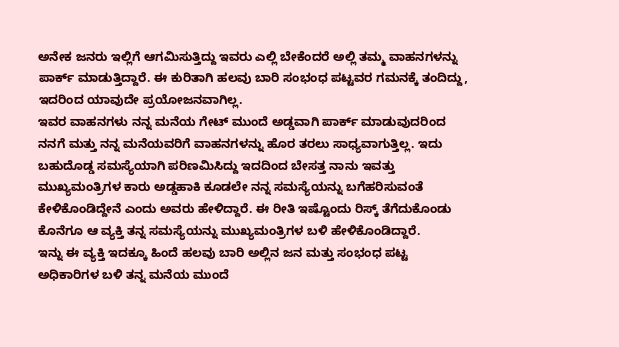ಅನೇಕ ಜನರು ಇಲ್ಲಿಗೆ ಆಗಮಿಸುತ್ತಿದ್ದು ಇವರು ಎಲ್ಲಿ ಬೇಕೆಂದರೆ ಅಲ್ಲಿ ತಮ್ಮ ವಾಹನಗಳನ್ನು ಪಾರ್ಕ್ ಮಾಡುತ್ತಿದ್ದಾರೆ. ಈ ಕುರಿತಾಗಿ ಹಲವು ಬಾರಿ ಸಂಭಂಧ ಪಟ್ಟವರ ಗಮನಕ್ಕೆ ತಂದಿದ್ದು, ಇದರಿಂದ ಯಾವುದೇ ಪ್ರಯೋಜನವಾಗಿಲ್ಲ.
ಇವರ ವಾಹನಗಳು ನನ್ನ ಮನೆಯ ಗೇಟ್ ಮುಂದೆ ಅಡ್ಡವಾಗಿ ಪಾರ್ಕ್ ಮಾಡುವುದರಿಂದ ನನಗೆ ಮತ್ತು ನನ್ನ ಮನೆಯವರಿಗೆ ವಾಹನಗಳನ್ನು ಹೊರ ತರಲು ಸಾಧ್ಯವಾಗುತ್ತಿಲ್ಲ. ಇದು ಬಹುದೊಡ್ಡ ಸಮಸ್ಯೆಯಾಗಿ ಪರಿಣಮಿಸಿದ್ದು ಇದದಿಂದ ಬೇಸತ್ತ ನಾನು ಇವತ್ತು ಮುಖ್ಯಮಂತ್ರಿಗಳ ಕಾರು ಅಡ್ಡಹಾಕಿ ಕೂಡಲೇ ನನ್ನ ಸಮಸ್ಯೆಯನ್ನು ಬಗೆಹರಿಸುವಂತೆ ಕೇಳಿಕೊಂಡಿದ್ದೇನೆ ಎಂದು ಅವರು ಹೇಳಿದ್ದಾರೆ. ಈ ರೀತಿ ಇಷ್ಟೊಂದು ರಿಸ್ಕ್ ತೆಗೆದುಕೊಂಡು ಕೊನೆಗೂ ಆ ವ್ಯಕ್ತಿ ತನ್ನ ಸಮಸ್ಯೆಯನ್ನು ಮುಖ್ಯಮಂತ್ರಿಗಳ ಬಳಿ ಹೇಳಿಕೊಂಡಿದ್ದಾರೆ.
ಇನ್ನು ಈ ವ್ಯಕ್ತಿ ಇದಕ್ಕೂ ಹಿಂದೆ ಹಲವು ಬಾರಿ ಅಲ್ಲಿನ ಜನ ಮತ್ತು ಸಂಭಂಧ ಪಟ್ಟ ಅಧಿಕಾರಿಗಳ ಬಳಿ ತನ್ನ ಮನೆಯ ಮುಂದೆ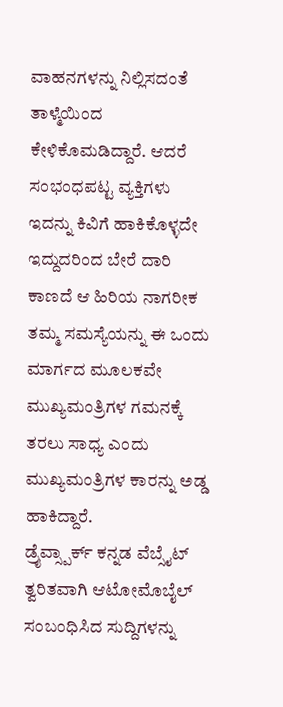ವಾಹನಗಳನ್ನು ನಿಲ್ಲಿಸದಂತೆ ತಾಳ್ಮೆಯಿಂದ ಕೇಳಿಕೊಮಡಿದ್ದಾರೆ. ಆದರೆ ಸಂಭಂಧಪಟ್ಟ ವ್ಯಕ್ತಿಗಳು ಇದನ್ನು ಕಿವಿಗೆ ಹಾಕಿಕೊಳ್ಳದೇ ಇದ್ದುದರಿಂದ ಬೇರೆ ದಾರಿ ಕಾಣದೆ ಆ ಹಿರಿಯ ನಾಗರೀಕ ತಮ್ಮ ಸಮಸ್ಯೆಯನ್ನು ಈ ಒಂದು ಮಾರ್ಗದ ಮೂಲಕವೇ ಮುಖ್ಯಮಂತ್ರಿಗಳ ಗಮನಕ್ಕೆ ತರಲು ಸಾಧ್ಯ ಎಂದು ಮುಖ್ಯಮಂತ್ರಿಗಳ ಕಾರನ್ನು ಅಡ್ಡ ಹಾಕಿದ್ದಾರೆ.
ಡ್ರೈವ್ಸ್ಪಾರ್ಕ್ ಕನ್ನಡ ವೆಬ್ಸೈಟ್ ತ್ವರಿತವಾಗಿ ಆಟೋಮೊಬೈಲ್ ಸಂಬಂಧಿಸಿದ ಸುದ್ದಿಗಳನ್ನು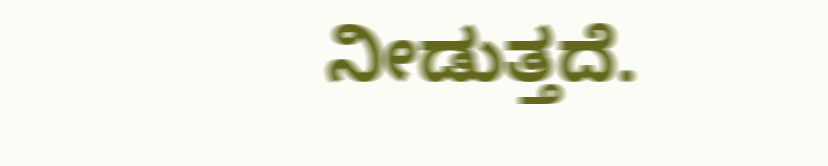ನೀಡುತ್ತದೆ.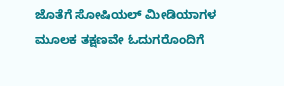ಜೊತೆಗೆ ಸೋಷಿಯಲ್ ಮೀಡಿಯಾಗಳ ಮೂಲಕ ತಕ್ಷಣವೇ ಓದುಗರೊಂದಿಗೆ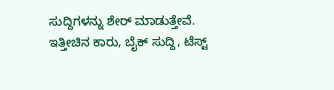ಸುದ್ದಿಗಳನ್ನು ಶೇರ್ ಮಾಡುತ್ತೇವೆ. ಇತ್ತೀಚಿನ ಕಾರು, ಬೈಕ್ ಸುದ್ದಿ, ಟೆಸ್ಟ್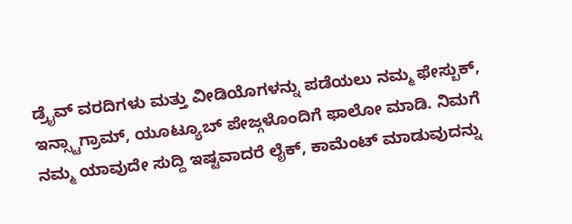ಡ್ರೈವ್ ವರದಿಗಳು ಮತ್ತು ವೀಡಿಯೊಗಳನ್ನು ಪಡೆಯಲು ನಮ್ಮ ಫೇಸ್ಬುಕ್, ಇನ್ಸ್ಟಾಗ್ರಾಮ್, ಯೂಟ್ಯೂಬ್ ಪೇಜ್ಗಳೊಂದಿಗೆ ಫಾಲೋ ಮಾಡಿ. ನಿಮಗೆ ನಮ್ಮ ಯಾವುದೇ ಸುದ್ದಿ ಇಷ್ಟವಾದರೆ ಲೈಕ್, ಕಾಮೆಂಟ್ ಮಾಡುವುದನ್ನು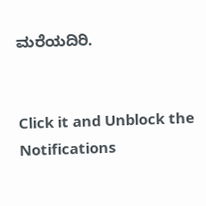ಮರೆಯದಿರಿ.


Click it and Unblock the Notifications